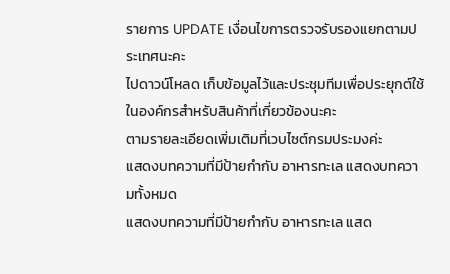รายการ UPDATE เงื่อนไขการตรวจรับรองแยกตามประเทศนะคะ
ไปดาวน์โหลด เก็บข้อมูลไว้และประชุมทีมเพื่อประยุกต์ใช้ในองค์กรสำหรับสินค้าที่เกี่ยวข้องนะคะ
ตามรายละเอียดเพิ่มเติมที่เวบไซต์กรมประมงค่ะ
แสดงบทความที่มีป้ายกำกับ อาหารทะเล แสดงบทความทั้งหมด
แสดงบทความที่มีป้ายกำกับ อาหารทะเล แสด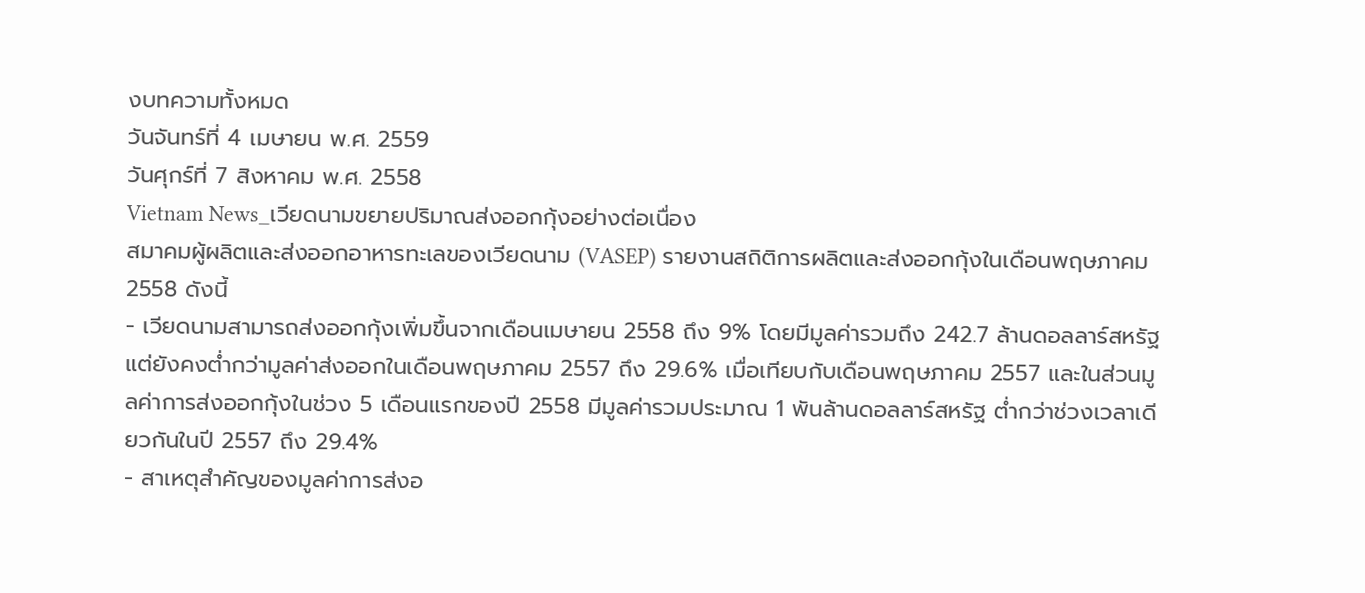งบทความทั้งหมด
วันจันทร์ที่ 4 เมษายน พ.ศ. 2559
วันศุกร์ที่ 7 สิงหาคม พ.ศ. 2558
Vietnam News_เวียดนามขยายปริมาณส่งออกกุ้งอย่างต่อเนื่อง
สมาคมผู้ผลิตและส่งออกอาหารทะเลของเวียดนาม (VASEP) รายงานสถิติการผลิตและส่งออกกุ้งในเดือนพฤษภาคม 2558 ดังนี้
- เวียดนามสามารถส่งออกกุ้งเพิ่มขึ้นจากเดือนเมษายน 2558 ถึง 9% โดยมีมูลค่ารวมถึง 242.7 ล้านดอลลาร์สหรัฐ แต่ยังคงต่ำกว่ามูลค่าส่งออกในเดือนพฤษภาคม 2557 ถึง 29.6% เมื่อเทียบกับเดือนพฤษภาคม 2557 และในส่วนมูลค่าการส่งออกกุ้งในช่วง 5 เดือนแรกของปี 2558 มีมูลค่ารวมประมาณ 1 พันล้านดอลลาร์สหรัฐ ต่ำกว่าช่วงเวลาเดียวกันในปี 2557 ถึง 29.4%
- สาเหตุสำคัญของมูลค่าการส่งอ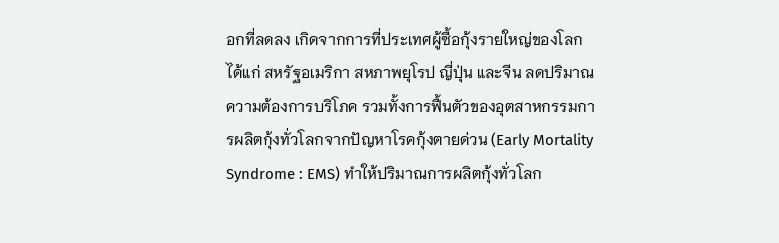อกที่ลดลง เกิดจากการที่ประเทศผู้ซื้อกุ้งรายใหญ่ของโลก ได้แก่ สหรัฐอเมริกา สหภาพยุโรป ญี่ปุ่น และจีน ลดปริมาณความต้องการบริโภค รวมทั้งการฟื้นตัวของอุตสาหกรรมการผลิตกุ้งทั่วโลกจากปัญหาโรคกุ้งตายด่วน (Early Mortality Syndrome : EMS) ทำให้ปริมาณการผลิตกุ้งทั่วโลก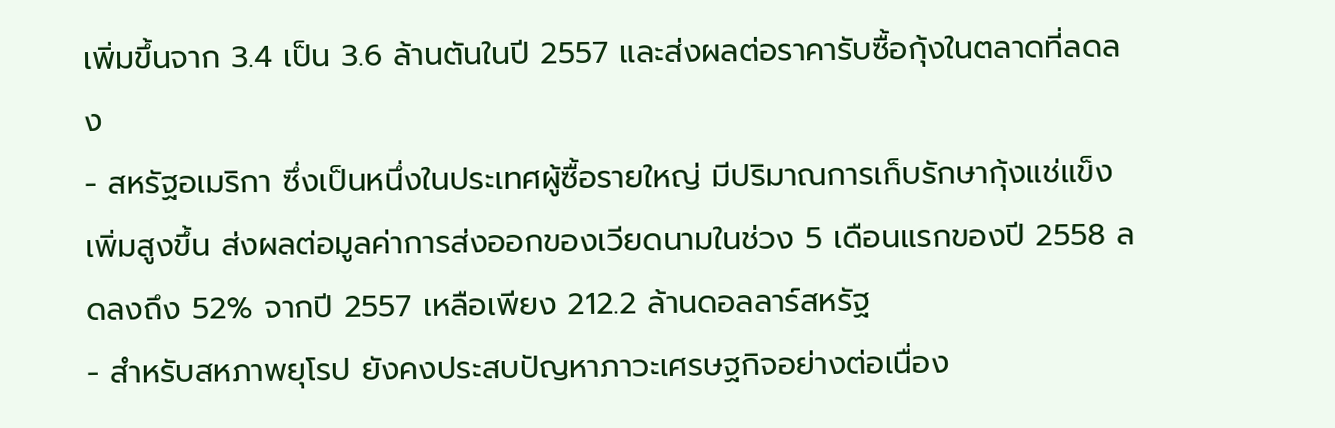เพิ่มขึ้นจาก 3.4 เป็น 3.6 ล้านตันในปี 2557 และส่งผลต่อราคารับซื้อกุ้งในตลาดที่ลดลง
- สหรัฐอเมริกา ซึ่งเป็นหนึ่งในประเทศผู้ซื้อรายใหญ่ มีปริมาณการเก็บรักษากุ้งแช่แข็งเพิ่มสูงขึ้น ส่งผลต่อมูลค่าการส่งออกของเวียดนามในช่วง 5 เดือนแรกของปี 2558 ลดลงถึง 52% จากปี 2557 เหลือเพียง 212.2 ล้านดอลลาร์สหรัฐ
- สำหรับสหภาพยุโรป ยังคงประสบปัญหาภาวะเศรษฐกิจอย่างต่อเนื่อง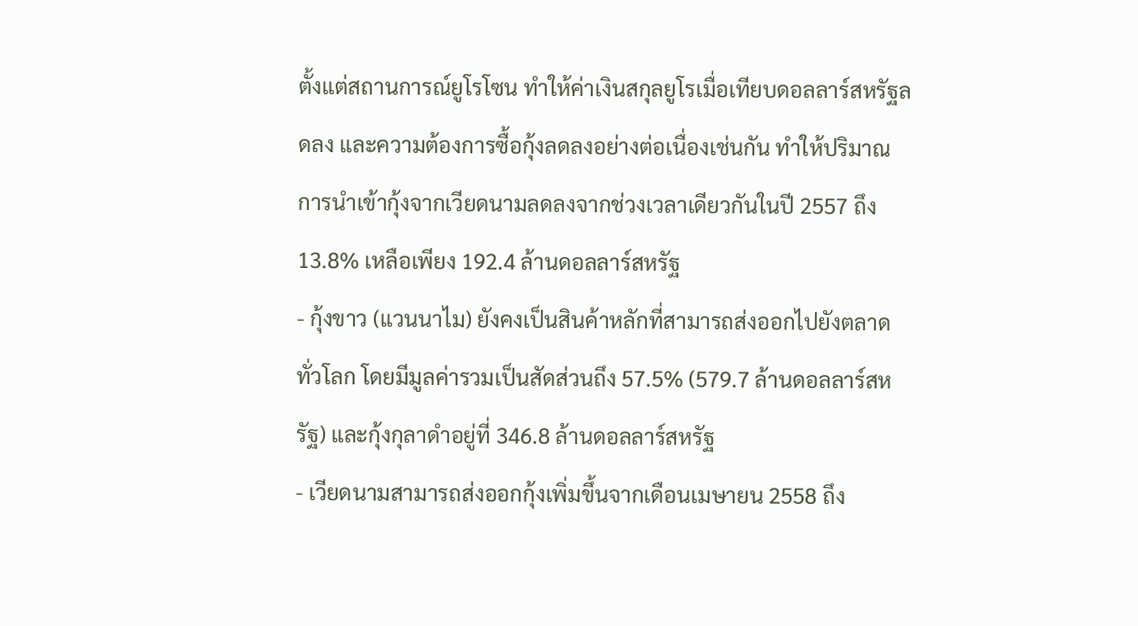ตั้งแต่สถานการณ์ยูโรโซน ทำให้ค่าเงินสกุลยูโรเมื่อเทียบดอลลาร์สหรัฐลดลง และความต้องการซื้อกุ้งลดลงอย่างต่อเนื่องเช่นกัน ทำให้ปริมาณการนำเข้ากุ้งจากเวียดนามลดลงจากช่วงเวลาเดียวกันในปี 2557 ถึง 13.8% เหลือเพียง 192.4 ล้านดอลลาร์สหรัฐ
- กุ้งขาว (แวนนาไม) ยังคงเป็นสินค้าหลักที่สามารถส่งออกไปยังตลาดทั่วโลก โดยมีมูลค่ารวมเป็นสัดส่วนถึง 57.5% (579.7 ล้านดอลลาร์สหรัฐ) และกุ้งกุลาดำอยู่ที่ 346.8 ล้านดอลลาร์สหรัฐ
- เวียดนามสามารถส่งออกกุ้งเพิ่มขึ้นจากเดือนเมษายน 2558 ถึง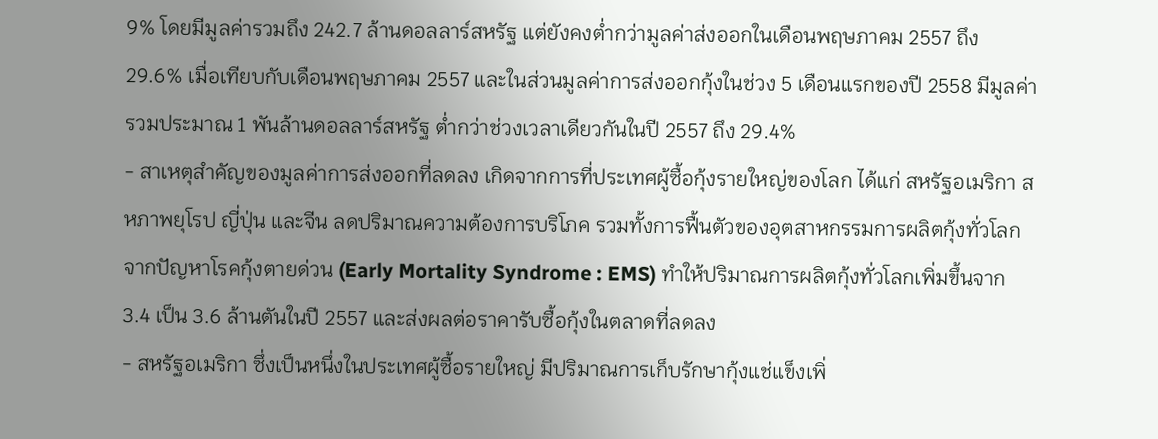9% โดยมีมูลค่ารวมถึง 242.7 ล้านดอลลาร์สหรัฐ แต่ยังคงต่ำกว่ามูลค่าส่งออกในเดือนพฤษภาคม 2557 ถึง 29.6% เมื่อเทียบกับเดือนพฤษภาคม 2557 และในส่วนมูลค่าการส่งออกกุ้งในช่วง 5 เดือนแรกของปี 2558 มีมูลค่ารวมประมาณ 1 พันล้านดอลลาร์สหรัฐ ต่ำกว่าช่วงเวลาเดียวกันในปี 2557 ถึง 29.4%
- สาเหตุสำคัญของมูลค่าการส่งออกที่ลดลง เกิดจากการที่ประเทศผู้ซื้อกุ้งรายใหญ่ของโลก ได้แก่ สหรัฐอเมริกา สหภาพยุโรป ญี่ปุ่น และจีน ลดปริมาณความต้องการบริโภค รวมทั้งการฟื้นตัวของอุตสาหกรรมการผลิตกุ้งทั่วโลกจากปัญหาโรคกุ้งตายด่วน (Early Mortality Syndrome : EMS) ทำให้ปริมาณการผลิตกุ้งทั่วโลกเพิ่มขึ้นจาก 3.4 เป็น 3.6 ล้านตันในปี 2557 และส่งผลต่อราคารับซื้อกุ้งในตลาดที่ลดลง
- สหรัฐอเมริกา ซึ่งเป็นหนึ่งในประเทศผู้ซื้อรายใหญ่ มีปริมาณการเก็บรักษากุ้งแช่แข็งเพิ่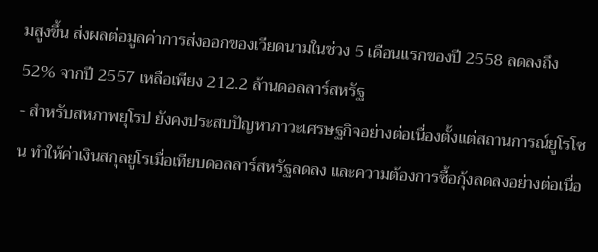มสูงขึ้น ส่งผลต่อมูลค่าการส่งออกของเวียดนามในช่วง 5 เดือนแรกของปี 2558 ลดลงถึง 52% จากปี 2557 เหลือเพียง 212.2 ล้านดอลลาร์สหรัฐ
- สำหรับสหภาพยุโรป ยังคงประสบปัญหาภาวะเศรษฐกิจอย่างต่อเนื่องตั้งแต่สถานการณ์ยูโรโซน ทำให้ค่าเงินสกุลยูโรเมื่อเทียบดอลลาร์สหรัฐลดลง และความต้องการซื้อกุ้งลดลงอย่างต่อเนื่อ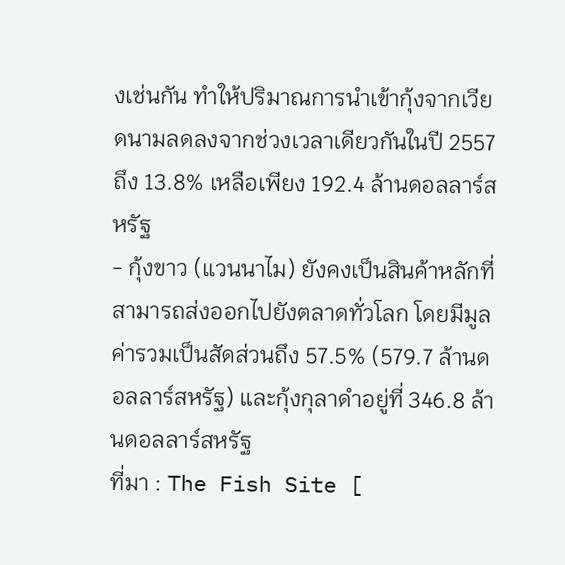งเช่นกัน ทำให้ปริมาณการนำเข้ากุ้งจากเวียดนามลดลงจากช่วงเวลาเดียวกันในปี 2557 ถึง 13.8% เหลือเพียง 192.4 ล้านดอลลาร์สหรัฐ
- กุ้งขาว (แวนนาไม) ยังคงเป็นสินค้าหลักที่สามารถส่งออกไปยังตลาดทั่วโลก โดยมีมูลค่ารวมเป็นสัดส่วนถึง 57.5% (579.7 ล้านดอลลาร์สหรัฐ) และกุ้งกุลาดำอยู่ที่ 346.8 ล้านดอลลาร์สหรัฐ
ที่มา : The Fish Site [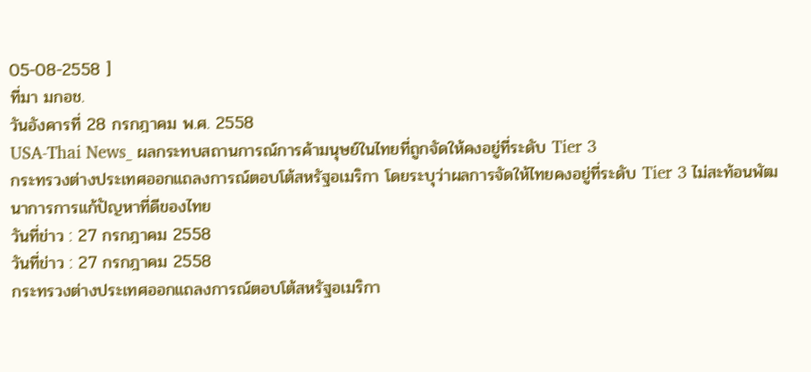05-08-2558 ]
ที่มา มกอช.
วันอังคารที่ 28 กรกฎาคม พ.ศ. 2558
USA-Thai News_ ผลกระทบสถานการณ์การค้ามนุษย์ในไทยที่ถูกจัดให้คงอยู่ที่ระดับ Tier 3
กระทรวงต่างประเทศออกแถลงการณ์ตอบโต้สหรัฐอเมริกา โดยระบุว่าผลการจัดให้ไทยคงอยู่ที่ระดับ Tier 3 ไม่สะท้อนพัฒนาการการแก้ปัญหาที่ดีของไทย
วันที่ข่าว : 27 กรกฎาคม 2558
วันที่ข่าว : 27 กรกฎาคม 2558
กระทรวงต่างประเทศออกแถลงการณ์ตอบโต้สหรัฐอเมริกา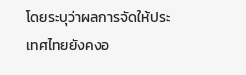โดยระบุว่าผลการจัดให้ประเทศไทยยังคงอ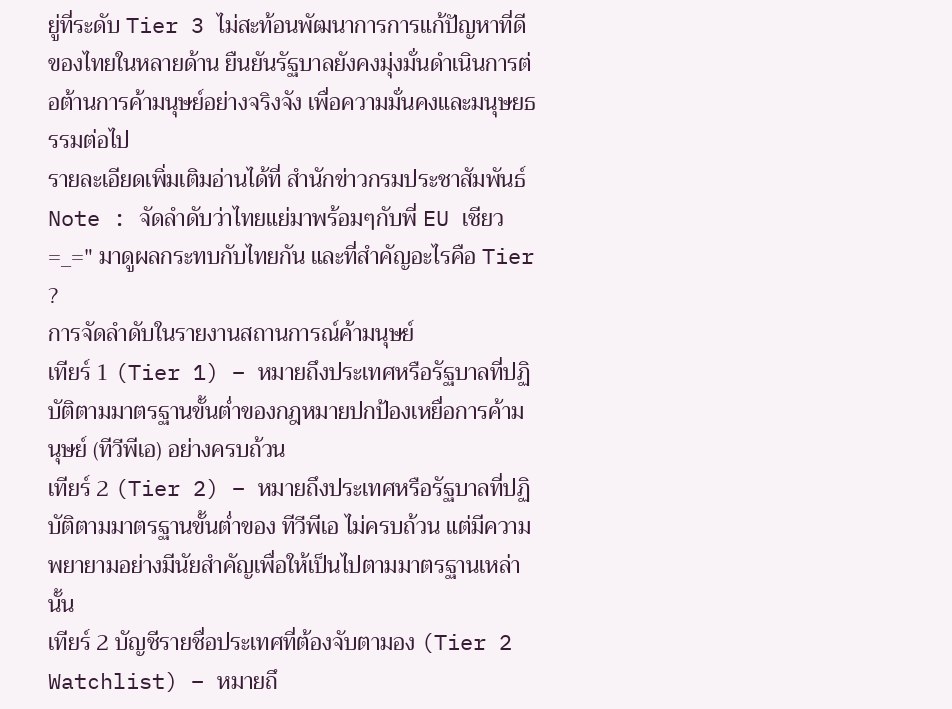ยู่ที่ระดับ Tier 3 ไม่สะท้อนพัฒนาการการแก้ปัญหาที่ดีของไทยในหลายด้าน ยืนยันรัฐบาลยังคงมุ่งมั่นดำเนินการต่อต้านการค้ามนุษย์อย่างจริงจัง เพื่อความมั่นคงและมนุษยธรรมต่อไป
รายละเอียดเพิ่มเติมอ่านได้ที่ สำนักข่าวกรมประชาสัมพันธ์
Note : จัดลำดับว่าไทยแย่มาพร้อมๆกับพี่ EU เชียว =_=" มาดูผลกระทบกับไทยกัน และที่สำคัญอะไรคือ Tier ?
การจัดลำดับในรายงานสถานการณ์ค้ามนุษย์
เทียร์ 1 (Tier 1) – หมายถึงประเทศหรือรัฐบาลที่ปฏิบัติตามมาตรฐานขั้นต่ำของกฎหมายปกป้องเหยื่อการค้ามนุษย์ (ทีวีพีเอ) อย่างครบถ้วน
เทียร์ 2 (Tier 2) – หมายถึงประเทศหรือรัฐบาลที่ปฏิบัติตามมาตรฐานขั้นต่ำของ ทีวีพีเอ ไม่ครบถ้วน แต่มีความพยายามอย่างมีนัยสำคัญเพื่อให้เป็นไปตามมาตรฐานเหล่านั้น
เทียร์ 2 บัญชีรายชื่อประเทศที่ต้องจับตามอง (Tier 2 Watchlist) – หมายถึ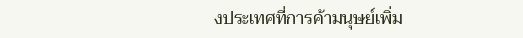งประเทศที่การค้ามนุษย์เพิ่ม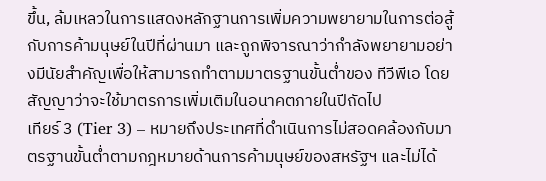ขึ้น, ล้มเหลวในการแสดงหลักฐานการเพิ่มความพยายามในการต่อสู้กับการค้ามนุษย์ในปีที่ผ่านมา และถูกพิจารณาว่ากำลังพยายามอย่างมีนัยสำคัญเพื่อให้สามารถทำตามมาตรฐานขั้นต่ำของ ทีวีพีเอ โดยสัญญาว่าจะใช้มาตรการเพิ่มเติมในอนาคตภายในปีถัดไป
เทียร์ 3 (Tier 3) – หมายถึงประเทศที่ดำเนินการไม่สอดคล้องกับมาตรฐานขั้นต่ำตามกฎหมายด้านการค้ามนุษย์ของสหรัฐฯ และไม่ได้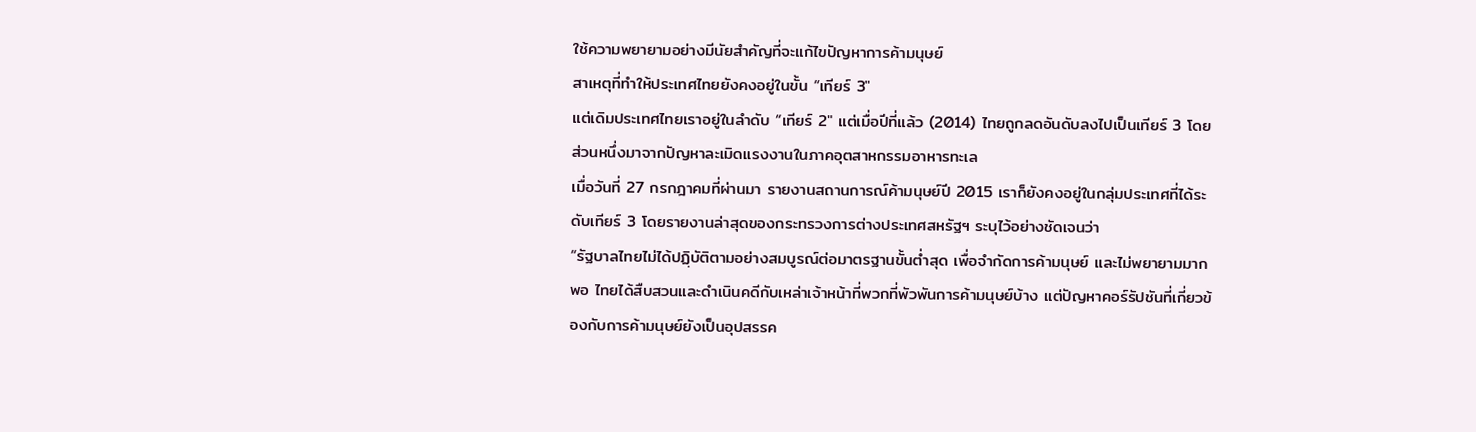ใช้ความพยายามอย่างมีนัยสำคัญที่จะแก้ไขปัญหาการค้ามนุษย์
สาเหตุที่ทำให้ประเทศไทยยังคงอยู่ในขั้น “เทียร์ 3″
แต่เดิมประเทศไทยเราอยู่ในลำดับ “เทียร์ 2″ แต่เมื่อปีที่แล้ว (2014) ไทยถูกลดอันดับลงไปเป็นเทียร์ 3 โดยส่วนหนึ่งมาจากปัญหาละเมิดแรงงานในภาคอุตสาหกรรมอาหารทะเล
เมื่อวันที่ 27 กรกฎาคมที่ผ่านมา รายงานสถานการณ์ค้ามนุษย์ปี 2015 เราก็ยังคงอยู่ในกลุ่มประเทศที่ได้ระดับเทียร์ 3 โดยรายงานล่าสุดของกระทรวงการต่างประเทศสหรัฐฯ ระบุไว้อย่างชัดเจนว่า
“รัฐบาลไทยไม่ได้ปฏฺิบัติตามอย่างสมบูรณ์ต่อมาตรฐานขั้นต่ำสุด เพื่อจำกัดการค้ามนุษย์ และไม่พยายามมากพอ ไทยได้สืบสวนและดำเนินคดีกับเหล่าเจ้าหน้าที่พวกที่พัวพันการค้ามนุษย์บ้าง แต่ปัญหาคอร์รัปชันที่เกี่ยวข้องกับการค้ามนุษย์ยังเป็นอุปสรรค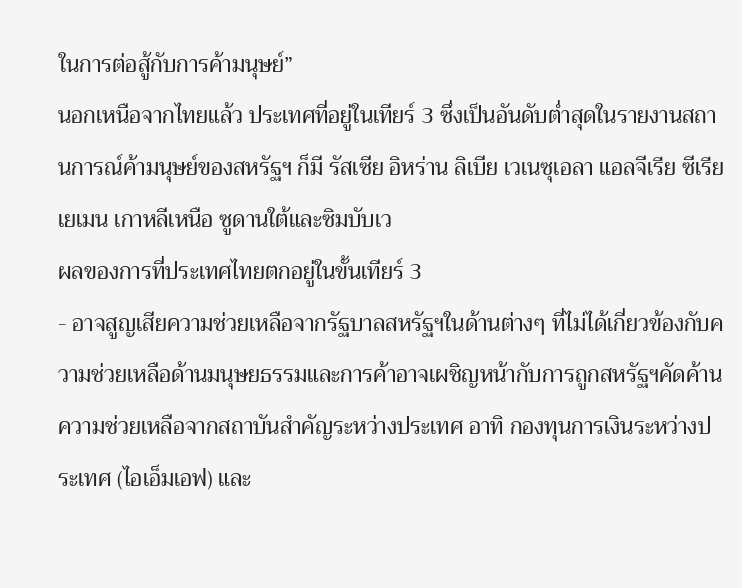ในการต่อสู้กับการค้ามนุษย์”
นอกเหนือจากไทยแล้ว ประเทศที่อยู่ในเทียร์ 3 ซึ่งเป็นอันดับต่ำสุดในรายงานสถานการณ์ค้ามนุษย์ของสหรัฐฯ ก็มี รัสเซีย อิหร่าน ลิเบีย เวเนซุเอลา แอลจีเรีย ซีเรีย เยเมน เกาหลีเหนือ ซูดานใต้และซิมบับเว
ผลของการที่ประเทศไทยตกอยู่ในขั้นเทียร์ 3
- อาจสูญเสียความช่วยเหลือจากรัฐบาลสหรัฐฯในด้านต่างๆ ที่ไม่ได้เกี่ยวข้องกับความช่วยเหลือด้านมนุษยธรรมและการค้าอาจเผชิญหน้ากับการถูกสหรัฐฯคัดค้านความช่วยเหลือจากสถาบันสำคัญระหว่างประเทศ อาทิ กองทุนการเงินระหว่างประเทศ (ไอเอ็มเอฟ) และ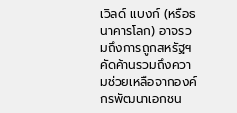เวิลด์ แบงก์ (หรือธนาคารโลก) อาจรวมถึงการถูกสหรัฐฯคัดค้านรวมถึงความช่วยเหลือจากองค์กรพัฒนาเอกชน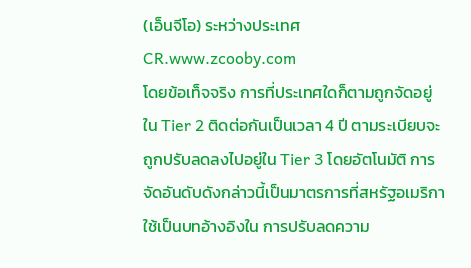(เอ็นจีโอ) ระหว่างประเทศ
CR.www.zcooby.com
โดยข้อเท็จจริง การที่ประเทศใดก็ตามถูกจัดอยู่ใน Tier 2 ติดต่อกันเป็นเวลา 4 ปี ตามระเบียบจะถูกปรับลดลงไปอยู่ใน Tier 3 โดยอัตโนมัติ การจัดอันดับดังกล่าวนี้เป็นมาตรการที่สหรัฐอเมริกาใช้เป็นบทอ้างอิงใน การปรับลดความ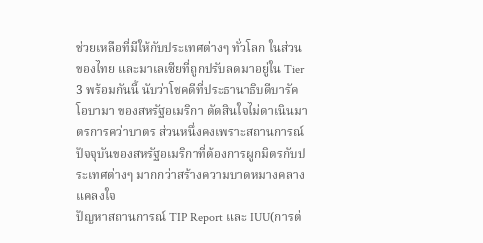ช่วยเหลือที่มีให้กับประเทศต่างๆ ทั่วโลก ในส่วนของไทย และมาเลเซียที่ถูกปรับลดมาอยู่ใน Tier 3 พร้อมกันนี้ นับว่าโชคดีที่ประธานาธิบดีบารัค โอบามา ของสหรัฐอเมริกา ตัดสินใจไม่ดาเนินมาตรการคว่าบาตร ส่วนหนึ่งคงเพราะสถานการณ์ปัจจุบันของสหรัฐอเมริกาที่ต้องการผูกมิตรกับประเทศต่างๆ มากกว่าสร้างความบาดหมางคลางแคลงใจ
ปัญหาสถานการณ์ TIP Report และ IUU(การต่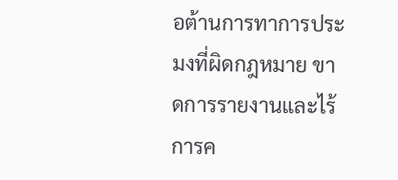อต้านการทาการประมงที่ผิดกฎหมาย ขาดการรายงานและไร้การค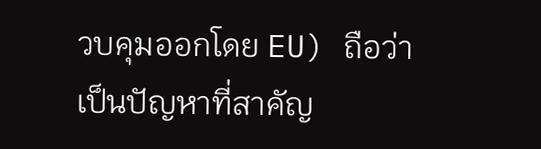วบคุมออกโดย EU) ถือว่าเป็นปัญหาที่สาคัญ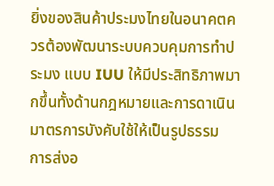ยิ่งของสินค้าประมงไทยในอนาคตควรต้องพัฒนาระบบควบคุมการทำประมง แบบ IUU ให้มีประสิทธิภาพมากขึ้นทั้งด้านกฎหมายและการดาเนินมาตรการบังคับใช้ให้เป็นรูปธรรม
การส่งอ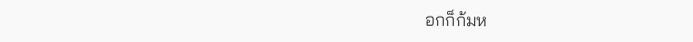อกก็ก้มห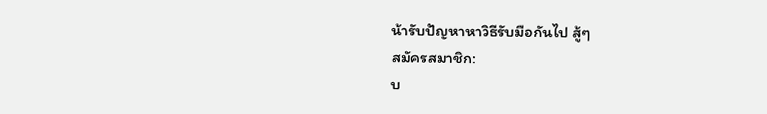น้ารับปัญหาหาวิธีรับมือกันไป สู้ๆ
สมัครสมาชิก:
บ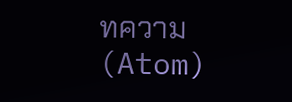ทความ (Atom)